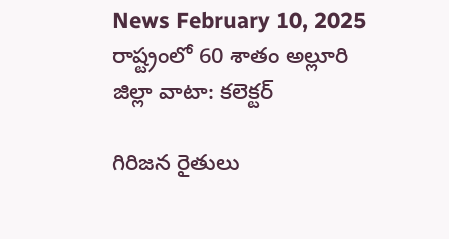News February 10, 2025
రాష్ట్రంలో 60 శాతం అల్లూరి జిల్లా వాటా: కలెక్టర్

గిరిజన రైతులు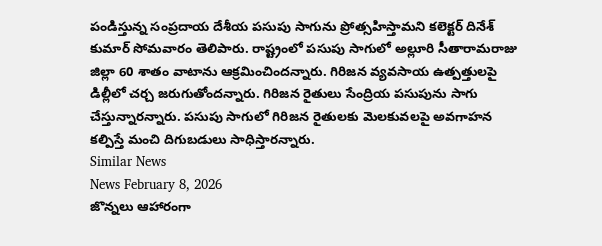పండిస్తున్న సంప్రదాయ దేశీయ పసుపు సాగును ప్రోత్సహిస్తామని కలెక్టర్ దినేశ్ కుమార్ సోమవారం తెలిపారు. రాష్ట్రంలో పసుపు సాగులో అల్లూరి సీతారామరాజు జిల్లా 60 శాతం వాటాను ఆక్రమించిందన్నారు. గిరిజన వ్యవసాయ ఉత్పత్తులపై డిల్లీలో చర్చ జరుగుతోందన్నారు. గిరిజన రైతులు సేంద్రియ పసుపును సాగు చేస్తున్నారన్నారు. పసుపు సాగులో గిరిజన రైతులకు మెలకువలపై అవగాహన కల్పిస్తే మంచి దిగుబడులు సాధిస్తారన్నారు.
Similar News
News February 8, 2026
జొన్నలు ఆహారంగా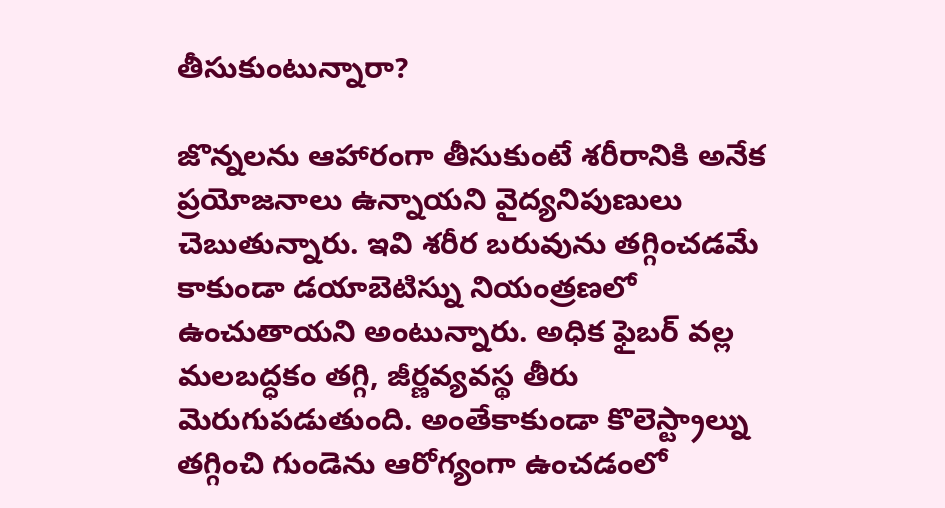తీసుకుంటున్నారా?

జొన్నలను ఆహారంగా తీసుకుంటే శరీరానికి అనేక ప్రయోజనాలు ఉన్నాయని వైద్యనిపుణులు చెబుతున్నారు. ఇవి శరీర బరువును తగ్గించడమే కాకుండా డయాబెటిస్ను నియంత్రణలో ఉంచుతాయని అంటున్నారు. అధిక ఫైబర్ వల్ల మలబద్ధకం తగ్గి, జీర్ణవ్యవస్థ తీరు మెరుగుపడుతుంది. అంతేకాకుండా కొలెస్ట్రాల్ను తగ్గించి గుండెను ఆరోగ్యంగా ఉంచడంలో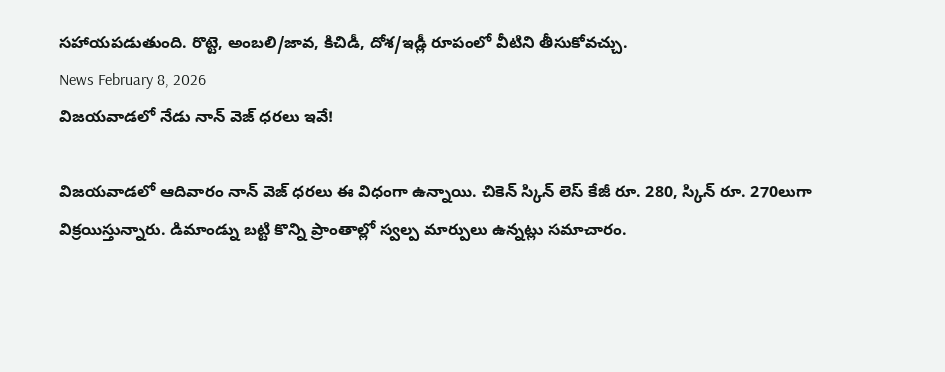సహాయపడుతుంది. రొట్టె, అంబలి/జావ, కిచిడీ, దోశ/ఇడ్లీ రూపంలో వీటిని తీసుకోవచ్చు.
News February 8, 2026
విజయవాడలో నేడు నాన్ వెజ్ ధరలు ఇవే!

విజయవాడలో ఆదివారం నాన్ వెజ్ ధరలు ఈ విధంగా ఉన్నాయి. చికెన్ స్కిన్ లెస్ కేజీ రూ. 280, స్కిన్ రూ. 270లుగా విక్రయిస్తున్నారు. డిమాండ్ను బట్టి కొన్ని ప్రాంతాల్లో స్వల్ప మార్పులు ఉన్నట్లు సమాచారం.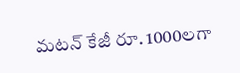మటన్ కేజీ రూ. 1000లగా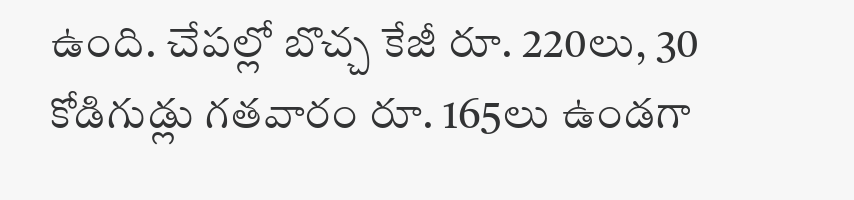ఉంది. చేపల్లో బొచ్చ కేజీ రూ. 220లు, 30 కోడిగుడ్లు గతవారం రూ. 165లు ఉండగా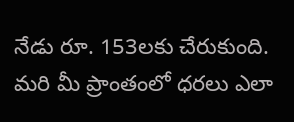నేడు రూ. 153లకు చేరుకుంది. మరి మీ ప్రాంతంలో ధరలు ఎలా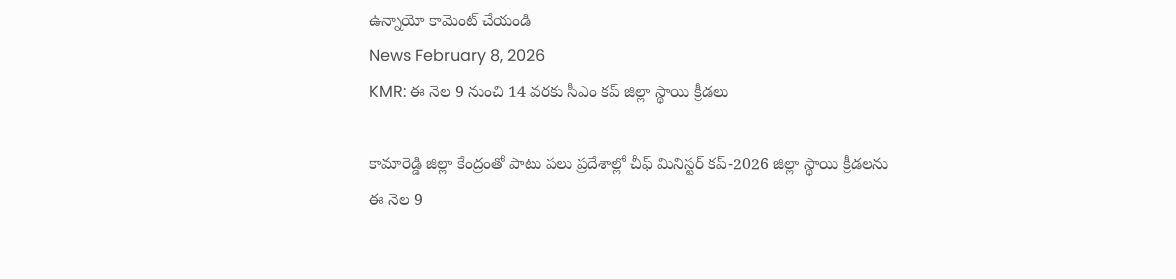ఉన్నాయో కామెంట్ చేయండి
News February 8, 2026
KMR: ఈ నెల 9 నుంచి 14 వరకు సీఎం కప్ జిల్లా స్థాయి క్రీడలు

కామారెడ్డి జిల్లా కేంద్రంతో పాటు పలు ప్రదేశాల్లో చీఫ్ మినిస్టర్ కప్-2026 జిల్లా స్థాయి క్రీడలను ఈ నెల 9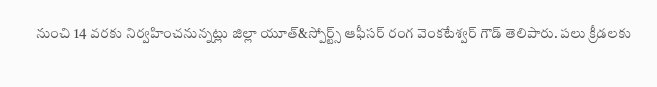నుంచి 14 వరకు నిర్వహించనున్నట్లు జిల్లా యూత్&స్పోర్ట్స్ ఆఫీసర్ రంగ వెంకటేశ్వర్ గౌడ్ తెలిపారు. పలు క్రీడలకు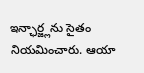ఇన్ఛార్జ్లను సైతం నియమించారు. ఆయా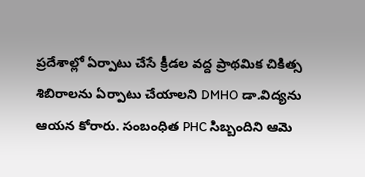ప్రదేశాల్లో ఏర్పాటు చేసే క్రీడల వద్ద ప్రాథమిక చికిత్స శిబిరాలను ఏర్పాటు చేయాలని DMHO డా.విద్యను ఆయన కోరారు. సంబంధిత PHC సిబ్బందిని ఆమె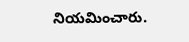నియమించారు.